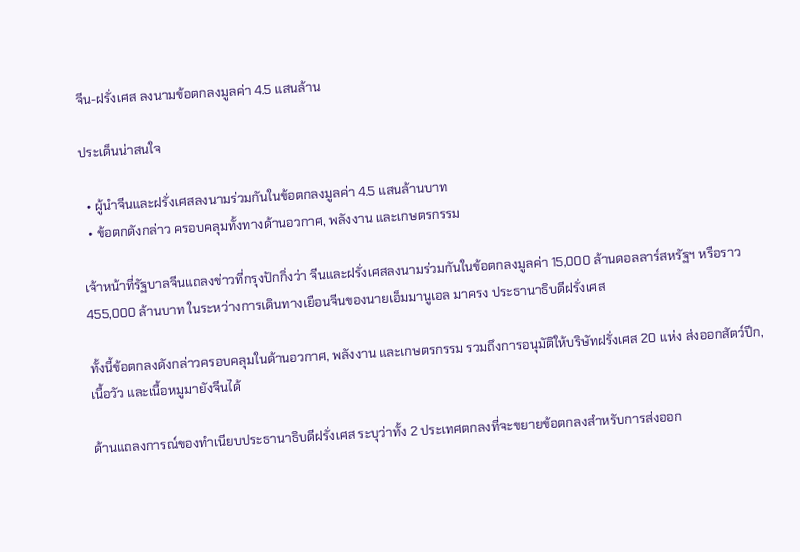จีน-ฝรั่งเศส ลงนามข้อตกลงมูลค่า 4.5 แสนล้าน

ประเด็นน่าสนใจ

  • ผู้นำจีนและฝรั่งเศสลงนามร่วมกันในข้อตกลงมูลค่า 4.5 แสนล้านบาท
  • ข้อตกดังกล่าว ครอบคลุมทั้งทางด้านอวกาศ, พลังงาน และเกษตรกรรม

เจ้าหน้าที่รัฐบาลจีนแถลงข่าวที่กรุงปักกิ่งว่า จีนและฝรั่งเศสลงนามร่วมกันในข้อตกลงมูลค่า 15,000 ล้านดอลลาร์สหรัฐฯ หรือราว 455,000 ล้านบาท ในระหว่างการเดินทางเยือนจีนของนายเอ็มมานูเอล มาครง ประธานาธิบดีฝรั่งเศส

ทั้งนี้ข้อตกลงดังกล่าวครอบคลุมในด้านอวกาศ, พลังงาน และเกษตรกรรม รวมถึงการอนุมัติให้บริษัทฝรั่งเศส 20 แห่ง ส่งออกสัตว์ปีก, เนื้อวัว และเนื้อหมูมายังจีนได้

ด้านแถลงการณ์ของทำเนียบประธานาธิบดีฝรั่งเศส ระบุว่าทั้ง 2 ประเทศตกลงที่จะขยายข้อตกลงสำหรับการส่งออก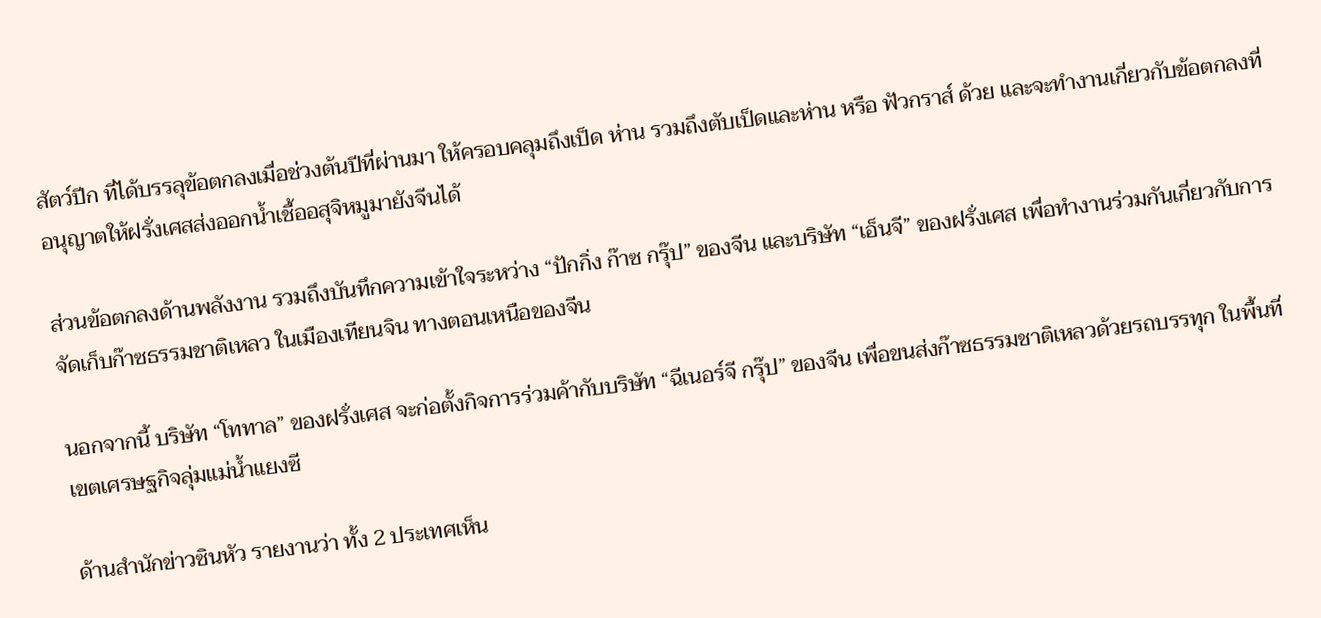สัตว์ปีก ที่ได้บรรลุข้อตกลงเมื่อช่วงต้นปีที่ผ่านมา ให้ครอบคลุมถึงเป็ด ห่าน รวมถึงตับเป็ดและห่าน หรือ ฟัวกราส์ ด้วย และจะทำงานเกี่ยวกับข้อตกลงที่อนุญาตให้ฝรั่งเศสส่งออกน้ำเชื้ออสุจิหมูมายังจีนได้

ส่วนข้อตกลงด้านพลังงาน รวมถึงบันทึกความเข้าใจระหว่าง “ปักกิ่ง ก๊าซ กรุ๊ป” ของจีน และบริษัท “เอ็นจี” ของฝรั่งเศส เพื่อทำงานร่วมกันเกี่ยวกับการจัดเก็บก๊าซธรรมชาติเหลว ในเมืองเทียนจิน ทางตอนเหนือของจีน

นอกจากนี้ บริษัท “โททาล” ของฝรั่งเศส จะก่อตั้งกิจการร่วมค้ากับบริษัท “ฉีเนอร์จี กรุ๊ป” ของจีน เพื่อขนส่งก๊าซธรรมชาติเหลวด้วยรถบรรทุก ในพื้นที่เขตเศรษฐกิจลุ่มแม่น้ำแยงซี

ด้านสำนักข่าวซินหัว รายงานว่า ทั้ง 2 ประเทศเห็น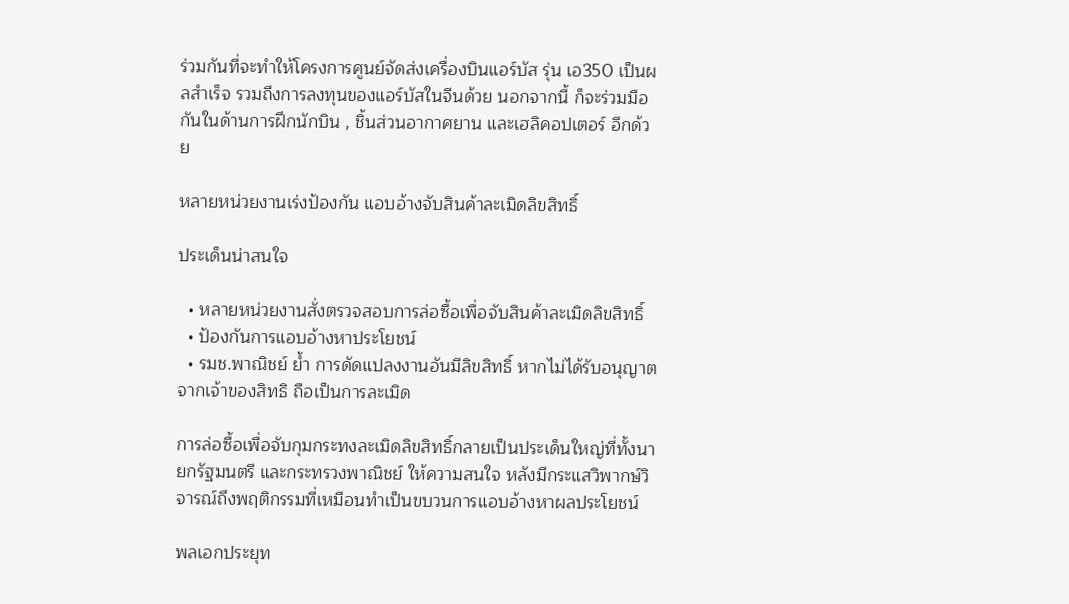ร่วมกันที่จะทำให้โครงการศูนย์จัดส่งเครื่องบินแอร์บัส รุ่น เอ350 เป็นผลสำเร็จ รวมถึงการลงทุนของแอร์บัสในจีนด้วย นอกจากนี้ ก็จะร่วมมือกันในด้านการฝึกนักบิน , ชิ้นส่วนอากาศยาน และเฮลิคอปเตอร์ อีกด้วย

หลายหน่วยงานเร่งป้องกัน แอบอ้างจับสินค้าละเมิดลิขสิทธิ์

ประเด็นน่าสนใจ

  • หลายหน่วยงานสั่งตรวจสอบการล่อซื้อเพื่อจับสินค้าละเมิดลิขสิทธิ์
  • ป้องกันการแอบอ้างหาประโยชน์
  • รมช.พาณิชย์ ย้ำ การดัดแปลงงานอันมีลิขสิทธิ์ หากไม่ได้รับอนุญาตจากเจ้าของสิทธิ ถือเป็นการละเมิด

การล่อซื้อเพื่อจับกุมกระทงละเมิดลิขสิทธิ์กลายเป็นประเด็นใหญ่ที่ทั้งนายกรัฐมนตรี และกระทรวงพาณิชย์ ให้ความสนใจ หลังมีกระแสวิพากษ์วิจารณ์ถึงพฤติกรรมที่เหมือนทำเป็นขบวนการแอบอ้างหาผลประโยชน์

พลเอกประยุท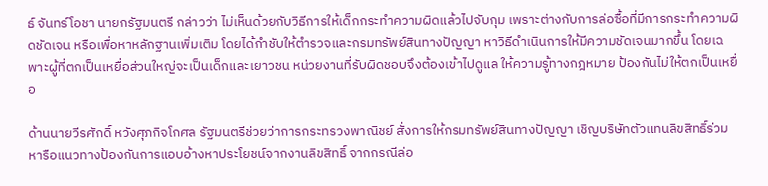ธ์ จันทร์โอชา นายกรัฐมนตรี กล่าวว่า ไม่เห็นด้วยกับวิธีการให้เด็กกระทำความผิดแล้วไปจับกุม เพราะต่างกับการล่อซื้อที่มีการกระทำความผิดชัดเจน หรือเพื่อหาหลักฐานเพิ่มเติม โดยได้กำชับให้ตำรวจและกรมทรัพย์สินทางปัญญา หาวิธีดำเนินการให้มีความชัดเจนมากขึ้น โดยเฉพาะผู้ที่ตกเป็นเหยื่อส่วนใหญ่จะเป็นเด็กและเยาวชน หน่วยงานที่รับผิดชอบจึงต้องเข้าไปดูแล ให้ความรู้ทางกฎหมาย ป้องกันไม่ให้ตกเป็นเหยื่อ

ด้านนายวีรศักดิ์ หวังศุภกิจโกศล รัฐมนตรีช่วยว่าการกระทรวงพาณิชย์ สั่งการให้กรมทรัพย์สินทางปัญญา เชิญบริษัทตัวแทนลิขสิทธิ์ร่วมหารือแนวทางป้องกันการแอบอ้างหาประโยชน์จากงานลิขสิทธิ์ จากกรณีล่อ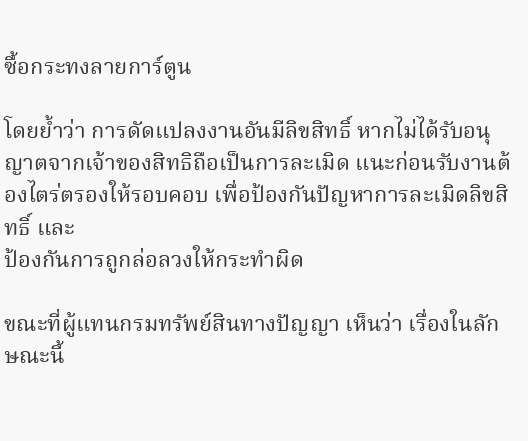ซื้อกระทงลายการ์ตูน

โดยย้ำว่า การดัดแปลงงานอันมีลิขสิทธิ์ หากไม่ได้รับอนุญาตจากเจ้าของสิทธิถือเป็นการละเมิด แนะก่อนรับงานต้องไตร่ตรองให้รอบคอบ เพื่อป้องกันปัญหาการละเมิดลิขสิทธิ์ และ
ป้องกันการถูกล่อลวงให้กระทำผิด

ขณะที่ผู้แทนกรมทรัพย์สินทางปัญญา เห็นว่า เรื่องในลักษณะนี้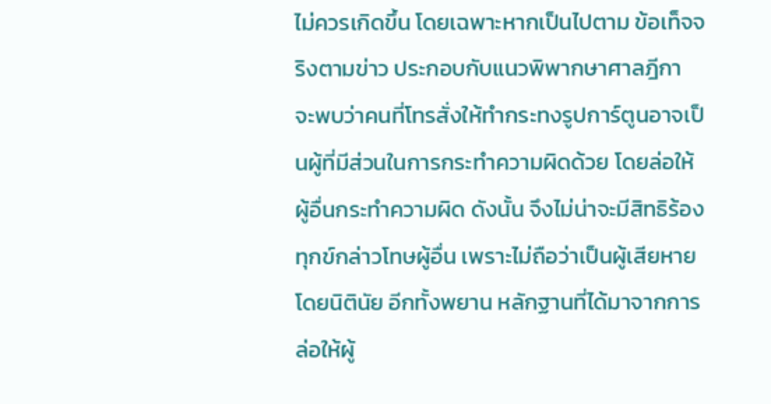ไม่ควรเกิดขึ้น โดยเฉพาะหากเป็นไปตาม ข้อเท็จจริงตามข่าว ประกอบกับแนวพิพากษาศาลฎีกา จะพบว่าคนที่โทรสั่งให้ทำกระทงรูปการ์ตูนอาจเป็นผู้ที่มีส่วนในการกระทำความผิดด้วย โดยล่อให้ผู้อื่นกระทำความผิด ดังนั้น จึงไม่น่าจะมีสิทธิร้องทุกข์กล่าวโทษผู้อื่น เพราะไม่ถือว่าเป็นผู้เสียหายโดยนิตินัย อีกทั้งพยาน หลักฐานที่ได้มาจากการล่อให้ผู้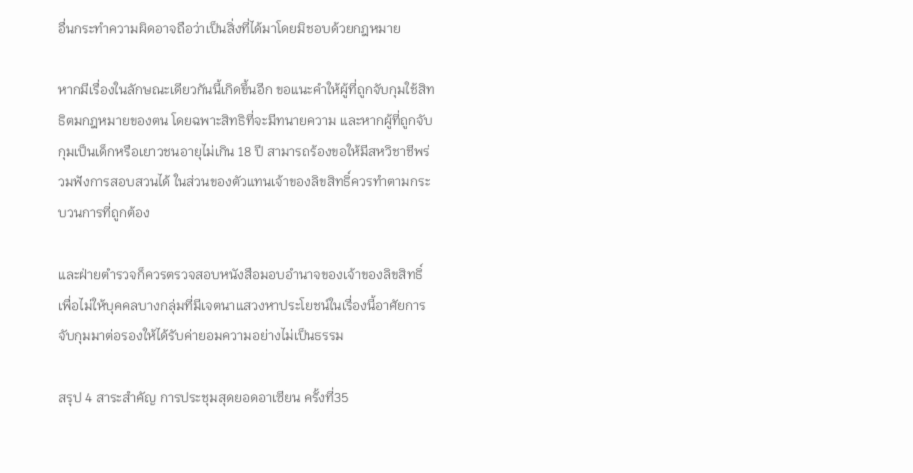อื่นกระทำความผิดอาจถือว่าเป็นสิ่งที่ได้มาโดยมิชอบด้วยกฎหมาย

หากมีเรื่องในลักษณะเดียวกันนี้เกิดขึ้นอีก ขอแนะคำให้ผู้ที่ถูกจับกุมใช้สิทธิตมกฎหมายของตน โดยฉพาะสิทธิที่จะมีทนายความ และหากผู้ที่ถูกจับกุมเป็นเด็กหรือเยาวชนอายุไม่เกิน 18 ปี สามารถร้องขอให้มีสหวิชาชีพร่วมฟังการสอบสวนได้ ในส่วนของตัวแทนเจ้าของลิขสิทธิ์ควรทำตามกระบวนการที่ถูกต้อง

และฝ่ายตำรวจก็ควรตรวจสอบหนังสือมอบอำนาจของเจ้าของลิขสิทธิ์ เพื่อไม่ให้บุคคลบางกลุ่มที่มีเจตนาแสวงหาประโยชน์ในเรื่องนี้อาศัยการจับกุมมาต่อรองให้ได้รับค่ายอมความอย่างไม่เป็นธรรม

สรุป 4 สาระสำคัญ การประชุมสุดยอดอาเซียน ครั้งที่35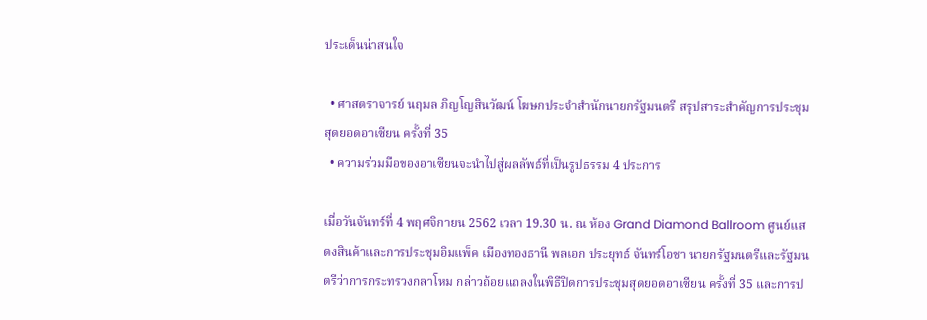ประเด็นน่าสนใจ

  • ศาสตราจารย์ นฤมล ภิญโญสินวัฒน์ โฆษกประจำสำนักนายกรัฐมนตรี สรุปสาระสำคัญการประชุมสุดยอดอาเซียน ครั้งที่ 35
  • ความร่วมมือของอาเซียนจะนำไปสู่ผลลัพธ์ที่เป็นรูปธรรม 4 ประการ

เมื่อวันจันทร์ที่ 4 พฤศจิกายน 2562 เวลา 19.30 น. ณ ห้อง Grand Diamond Ballroom ศูนย์แสดงสินค้าและการประชุมอิมแพ็ค เมืองทองธานี พลเอก ประยุทธ์ จันทร์โอชา นายกรัฐมนตรีและรัฐมนตรีว่าการกระทรวงกลาโหม กล่าวถ้อยแถลงในพิธีปิดการประชุมสุดยอดอาเซียน ครั้งที่ 35 และการป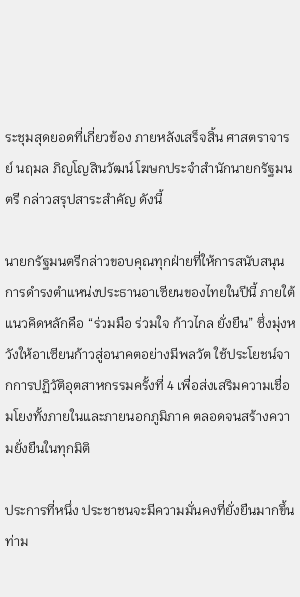ระชุมสุดยอดที่เกี่ยวข้อง ภายหลังเสร็จสิ้น ศาสตราจารย์ นฤมล ภิญโญสินวัฒน์ โฆษกประจำสำนักนายกรัฐมนตรี กล่าวสรุปสาระสำคัญ ดังนี้

นายกรัฐมนตรีกล่าวขอบคุณทุกฝ่ายที่ให้การสนับสนุนการดำรงตำแหน่งประธานอาเซียนของไทยในปีนี้ ภายใต้แนวคิดหลักคือ “ร่วมมือ ร่วมใจ ก้าวไกล ยั่งยืน” ซึ่งมุ่งหวังให้อาเซียนก้าวสู่อนาคตอย่างมีพลวัต ใช้ประโยชน์จากการปฏิวัติอุตสาหกรรมครั้งที่ 4 เพื่อส่งเสริมความเชื่อมโยงทั้งภายในและภายนอกภูมิภาค ตลอดจนสร้างความยั่งยืนในทุกมิติ

ประการที่หนึ่ง ประชาชนจะมีความมั่นคงที่ยั่งยืนมากขึ้นท่าม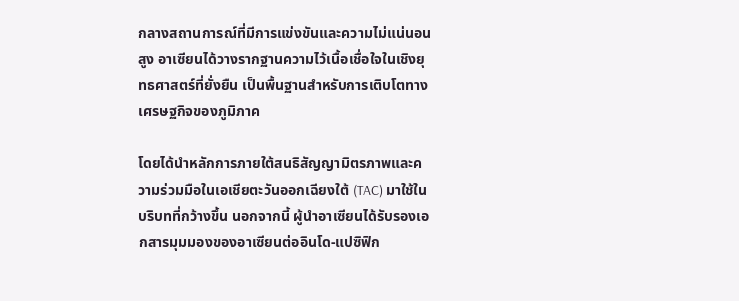กลางสถานการณ์ที่มีการแข่งขันและความไม่แน่นอนสูง อาเซียนได้วางรากฐานความไว้เนื้อเชื่อใจในเชิงยุทธศาสตร์ที่ยั่งยืน เป็นพื้นฐานสำหรับการเติบโตทางเศรษฐกิจของภูมิภาค

โดยได้นำหลักการภายใต้สนธิสัญญามิตรภาพและความร่วมมือในเอเชียตะวันออกเฉียงใต้ (TAC) มาใช้ในบริบทที่กว้างขึ้น นอกจากนี้ ผู้นำอาเซียนได้รับรองเอกสารมุมมองของอาเซียนต่ออินโด-แปซิฟิก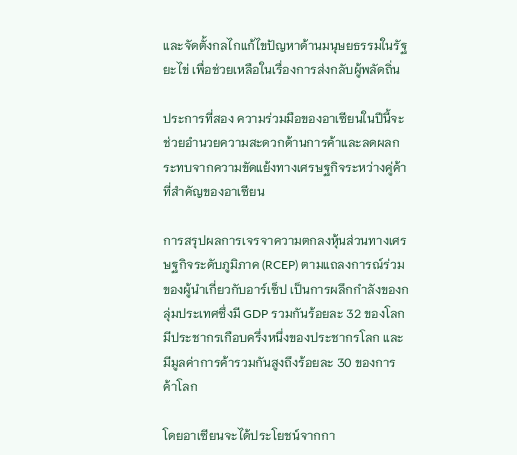และจัดตั้งกลไกแก้ไขปัญหาด้านมนุษยธรรมในรัฐยะไข่ เพื่อช่วยเหลือในเรื่องการส่งกลับผู้พลัดถิ่น

ประการที่สอง ความร่วมมือของอาเซียนในปีนี้จะช่วยอำนวยความสะดวกด้านการค้าและลดผลกระทบจากความขัดแย้งทางเศรษฐกิจระหว่างคู่ค้าที่สำคัญของอาเซียน

การสรุปผลการเจรจาความตกลงหุ้นส่วนทางเศรษฐกิจระดับภูมิภาค (RCEP) ตามแถลงการณ์ร่วมของผู้นำเกี่ยวกับอาร์เซ็ป เป็นการผลึกกำลังของกลุ่มประเทศซึ่งมี GDP รวมกันร้อยละ 32 ของโลก มีประชากรเกือบครึ่งหนึ่งของประชากรโลก และมีมูลค่าการค้ารวมกันสูงถึงร้อยละ 30 ของการค้าโลก

โดยอาเซียนจะได้ประโยชน์จากกา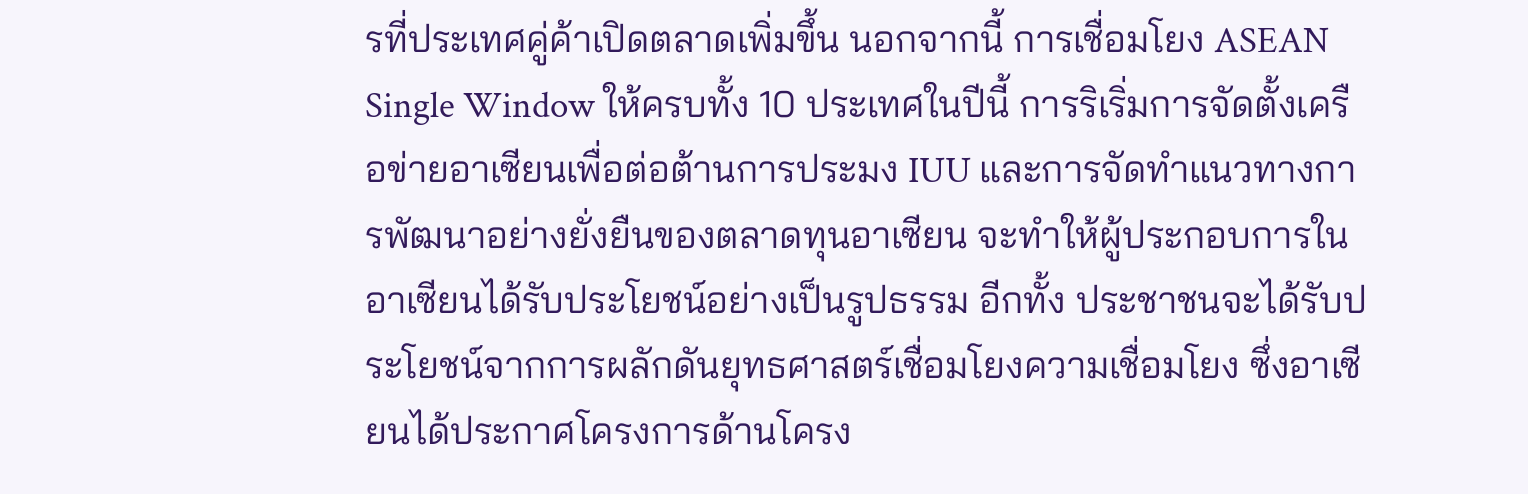รที่ประเทศคู่ค้าเปิดตลาดเพิ่มขึ้น นอกจากนี้ การเชื่อมโยง ASEAN Single Window ให้ครบทั้ง 10 ประเทศในปีนี้ การริเริ่มการจัดตั้งเครือข่ายอาเซียนเพื่อต่อต้านการประมง IUU และการจัดทำแนวทางการพัฒนาอย่างยั่งยืนของตลาดทุนอาเซียน จะทำให้ผู้ประกอบการในอาเซียนได้รับประโยชน์อย่างเป็นรูปธรรม อีกทั้ง ประชาชนจะได้รับประโยชน์จากการผลักดันยุทธศาสตร์เชื่อมโยงความเชื่อมโยง ซึ่งอาเซียนได้ประกาศโครงการด้านโครง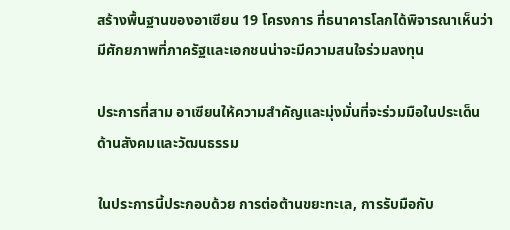สร้างพื้นฐานของอาเซียน 19 โครงการ ที่ธนาคารโลกได้พิจารณาเห็นว่ามีศักยภาพที่ภาครัฐและเอกชนน่าจะมีความสนใจร่วมลงทุน

ประการที่สาม อาเซียนให้ความสำคัญและมุ่งมั่นที่จะร่วมมือในประเด็นด้านสังคมและวัฒนธรรม

ในประการนี้ประกอบด้วย การต่อต้านขยะทะเล, การรับมือกับ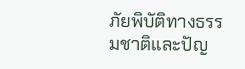ภัยพิบัติทางธรรมชาติและปัญ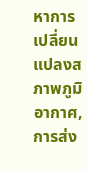หาการเปลี่ยนแปลงสภาพภูมิอากาศ, การส่ง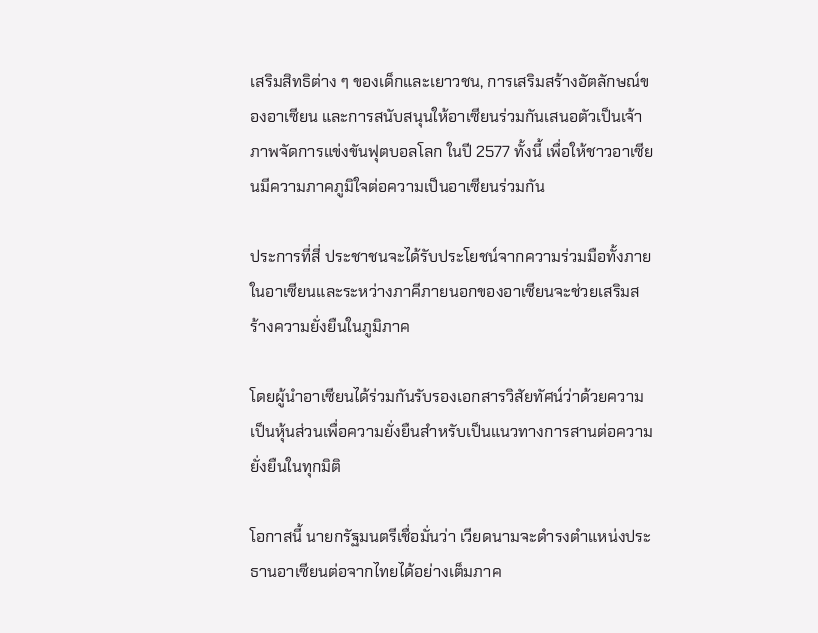เสริมสิทธิต่าง ๆ ของเด็กและเยาวชน, การเสริมสร้างอัตลักษณ์ของอาเซียน และการสนับสนุนให้อาเซียนร่วมกันเสนอตัวเป็นเจ้าภาพจัดการแข่งขันฟุตบอลโลก ในปี 2577 ทั้งนี้ เพื่อให้ชาวอาเซียนมีความภาคภูมิใจต่อความเป็นอาเซียนร่วมกัน

ประการที่สี่ ประชาชนจะได้รับประโยชน์จากความร่วมมือทั้งภายในอาเซียนและระหว่างภาคีภายนอกของอาเซียนจะช่วยเสริมสร้างความยั่งยืนในภูมิภาค

โดยผู้นำอาเซียนได้ร่วมกันรับรองเอกสารวิสัยทัศน์ว่าด้วยความเป็นหุ้นส่วนเพื่อความยั่งยืนสำหรับเป็นแนวทางการสานต่อความยั่งยืนในทุกมิติ

โอกาสนี้ นายกรัฐมนตรีเชื่อมั่นว่า เวียดนามจะดำรงตำแหน่งประธานอาเซียนต่อจากไทยได้อย่างเต็มภาค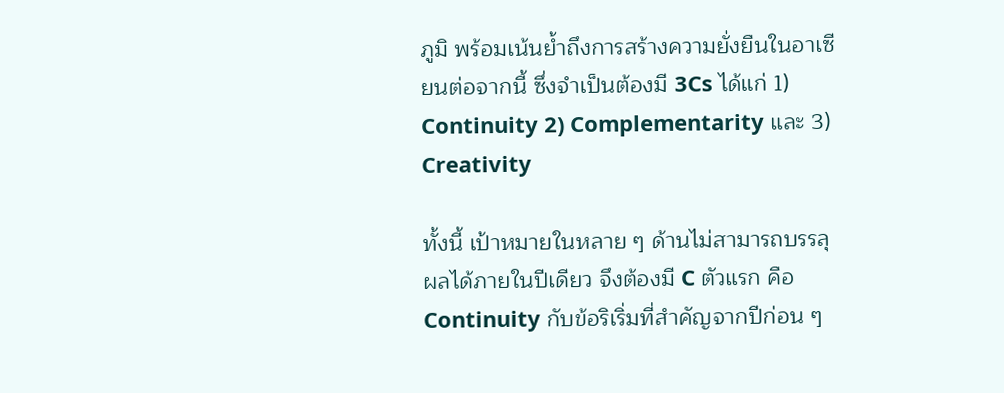ภูมิ พร้อมเน้นย้ำถึงการสร้างความยั่งยืนในอาเซียนต่อจากนี้ ซึ่งจำเป็นต้องมี 3Cs ได้แก่ 1) Continuity 2) Complementarity และ 3) Creativity

ทั้งนี้ เป้าหมายในหลาย ๆ ด้านไม่สามารถบรรลุผลได้ภายในปีเดียว จึงต้องมี C ตัวแรก คือ Continuity กับข้อริเริ่มที่สำคัญจากปีก่อน ๆ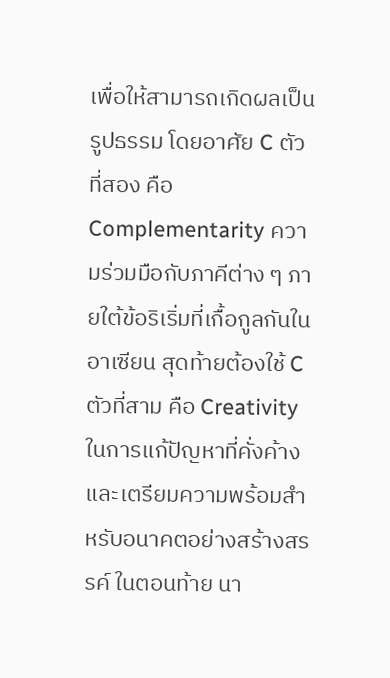เพื่อให้สามารถเกิดผลเป็นรูปธรรม โดยอาศัย C ตัวที่สอง คือ Complementarity ความร่วมมือกับภาคีต่าง ๆ ภายใต้ข้อริเริ่มที่เกื้อกูลกันในอาเซียน สุดท้ายต้องใช้ C ตัวที่สาม คือ Creativity ในการแก้ปัญหาที่คั่งค้างและเตรียมความพร้อมสำหรับอนาคตอย่างสร้างสรรค์ ในตอนท้าย นา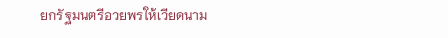ยกรัฐมนตรีอวยพรให้เวียดนาม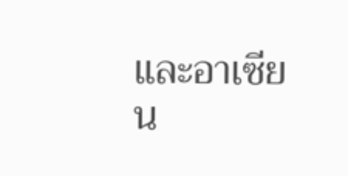และอาเซียน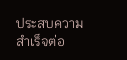ประสบความสำเร็จต่อ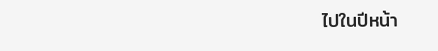ไปในปีหน้า